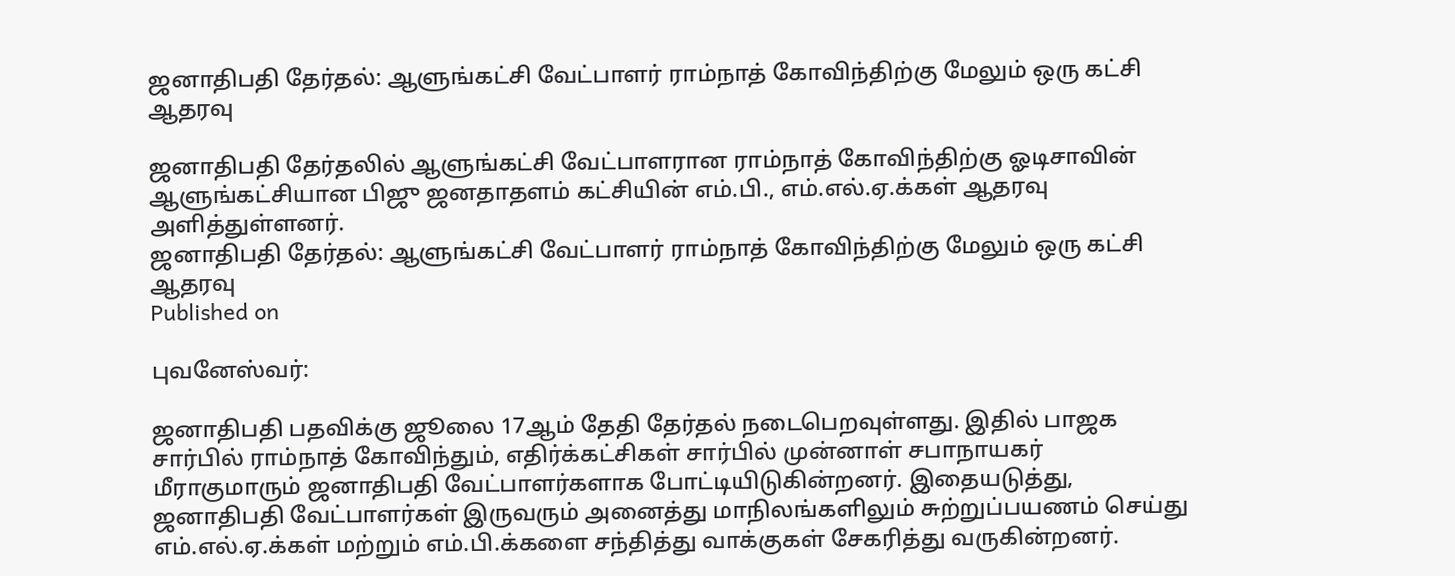ஜனாதிபதி தேர்தல்: ஆளுங்கட்சி வேட்பாளர் ராம்நாத் கோவிந்திற்கு மேலும் ஒரு கட்சி ஆதரவு

ஜனாதிபதி தேர்தலில் ஆளுங்கட்சி வேட்பாளரான ராம்நாத் கோவிந்திற்கு ஓடிசாவின் ஆளுங்கட்சியான பிஜு ஜனதாதளம் கட்சியின் எம்.பி., எம்.எல்.ஏ.க்கள் ஆதரவு அளித்துள்ளனர்.
ஜனாதிபதி தேர்தல்: ஆளுங்கட்சி வேட்பாளர் ராம்நாத் கோவிந்திற்கு மேலும் ஒரு கட்சி ஆதரவு
Published on

புவனேஸ்வர்:

ஜனாதிபதி பதவிக்கு ஜூலை 17ஆம் தேதி தேர்தல் நடைபெறவுள்ளது. இதில் பாஜக சார்பில் ராம்நாத் கோவிந்தும், எதிர்க்கட்சிகள் சார்பில் முன்னாள் சபாநாயகர் மீராகுமாரும் ஜனாதிபதி வேட்பாளர்களாக போட்டியிடுகின்றனர். இதையடுத்து, ஜனாதிபதி வேட்பாளர்கள் இருவரும் அனைத்து மாநிலங்களிலும் சுற்றுப்பயணம் செய்து எம்.எல்.ஏ.க்கள் மற்றும் எம்.பி.க்களை சந்தித்து வாக்குகள் சேகரித்து வருகின்றனர்.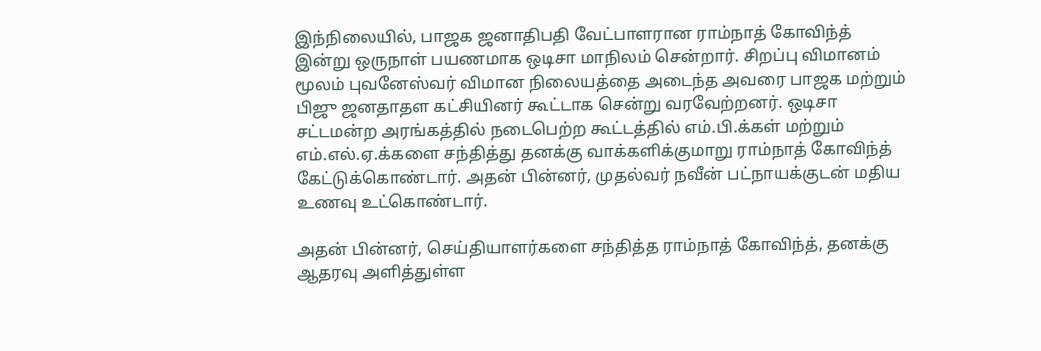இந்நிலையில், பாஜக ஜனாதிபதி வேட்பாளரான ராம்நாத் கோவிந்த் இன்று ஒருநாள் பயணமாக ஒடிசா மாநிலம் சென்றார். சிறப்பு விமானம் மூலம் புவனேஸ்வர் விமான நிலையத்தை அடைந்த அவரை பாஜக மற்றும் பிஜு ஜனதாதள கட்சியினர் கூட்டாக சென்று வரவேற்றனர். ஒடிசா சட்டமன்ற அரங்கத்தில் நடைபெற்ற கூட்டத்தில் எம்.பி.க்கள் மற்றும் எம்.எல்.ஏ.க்களை சந்தித்து தனக்கு வாக்களிக்குமாறு ராம்நாத் கோவிந்த் கேட்டுக்கொண்டார். அதன் பின்னர், முதல்வர் நவீன் பட்நாயக்குடன் மதிய உணவு உட்கொண்டார்.

அதன் பின்னர், செய்தியாளர்களை சந்தித்த ராம்நாத் கோவிந்த், தனக்கு ஆதரவு அளித்துள்ள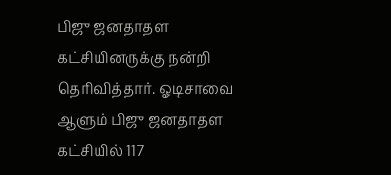பிஜு ஜனதாதள கட்சியினருக்கு நன்றி தெரிவித்தார். ஓடிசாவை ஆளும் பிஜு ஜனதாதள கட்சியில் 117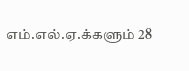எம்.எல்.ஏ.க்களும் 28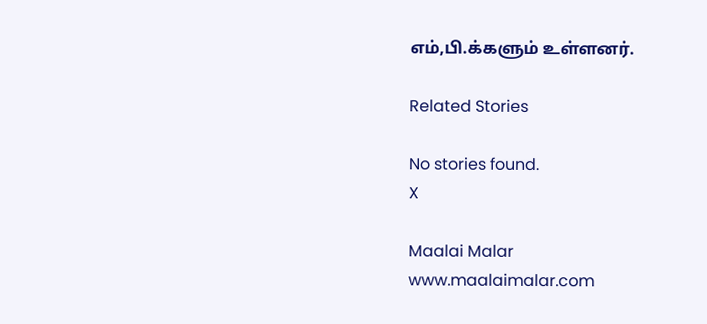எம்,பி.க்களும் உள்ளனர்.

Related Stories

No stories found.
X

Maalai Malar
www.maalaimalar.com